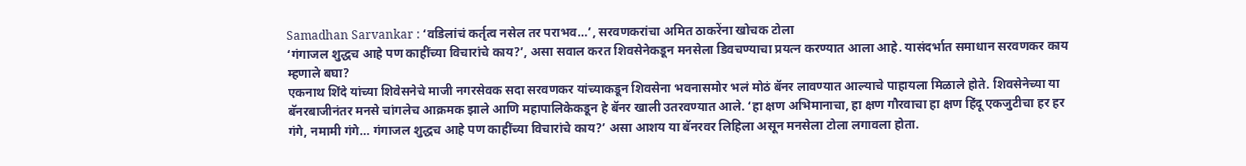Samadhan Sarvankar : ‘वडिलांचं कर्तृत्व नसेल तर पराभव…’, सरवणकरांचा अमित ठाकरेंना खोचक टोला
‘गंगाजल शुद्धच आहे पण काहींच्या विचारांचे काय?’, असा सवाल करत शिवसेनेकडून मनसेला डिवचण्याचा प्रयत्न करण्यात आला आहे. यासंदर्भात समाधान सरवणकर काय म्हणाले बघा?
एकनाथ शिंदे यांच्या शिवेसनेचे माजी नगरसेवक सदा सरवणकर यांच्याकडून शिवसेना भवनासमोर भलं मोठं बॅनर लावण्यात आल्याचे पाहायला मिळाले होते. शिवसेनेच्या या बॅनरबाजीनंतर मनसे चांगलेच आक्रमक झाले आणि महापालिकेकडून हे बॅनर खाली उतरवण्यात आले. ‘हा क्षण अभिमानाचा, हा क्षण गौरवाचा हा क्षण हिंदू एकजुटीचा हर हर गंगे, नमामी गंगे… गंगाजल शुद्धच आहे पण काहींच्या विचारांचे काय?’ असा आशय या बॅनरवर लिहिला असून मनसेला टोला लगावला होता.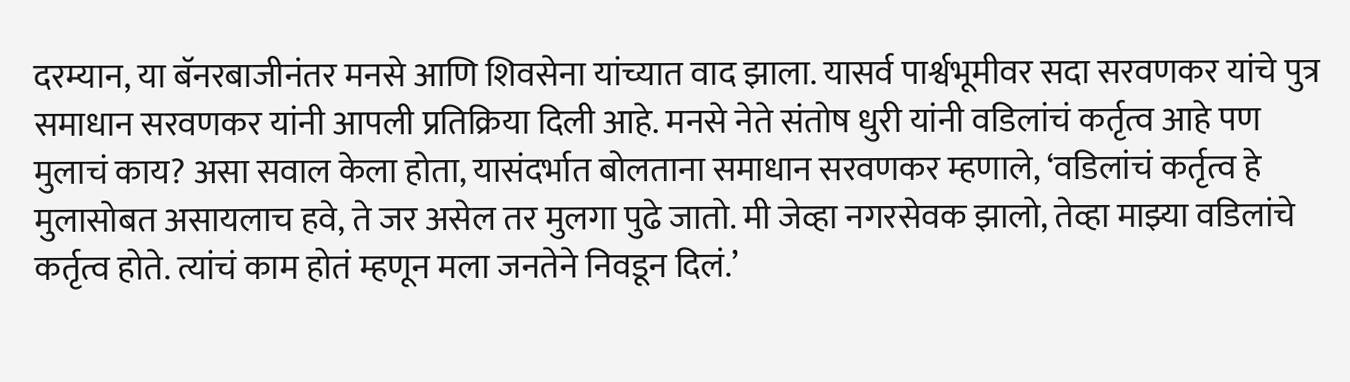दरम्यान, या बॅनरबाजीनंतर मनसे आणि शिवसेना यांच्यात वाद झाला. यासर्व पार्श्वभूमीवर सदा सरवणकर यांचे पुत्र समाधान सरवणकर यांनी आपली प्रतिक्रिया दिली आहे. मनसे नेते संतोष धुरी यांनी वडिलांचं कर्तृत्व आहे पण मुलाचं काय? असा सवाल केला होता, यासंदर्भात बोलताना समाधान सरवणकर म्हणाले, ‘वडिलांचं कर्तृत्व हे मुलासोबत असायलाच हवे, ते जर असेल तर मुलगा पुढे जातो. मी जेव्हा नगरसेवक झालो, तेव्हा माझ्या वडिलांचे कर्तृत्व होते. त्यांचं काम होतं म्हणून मला जनतेने निवडून दिलं.’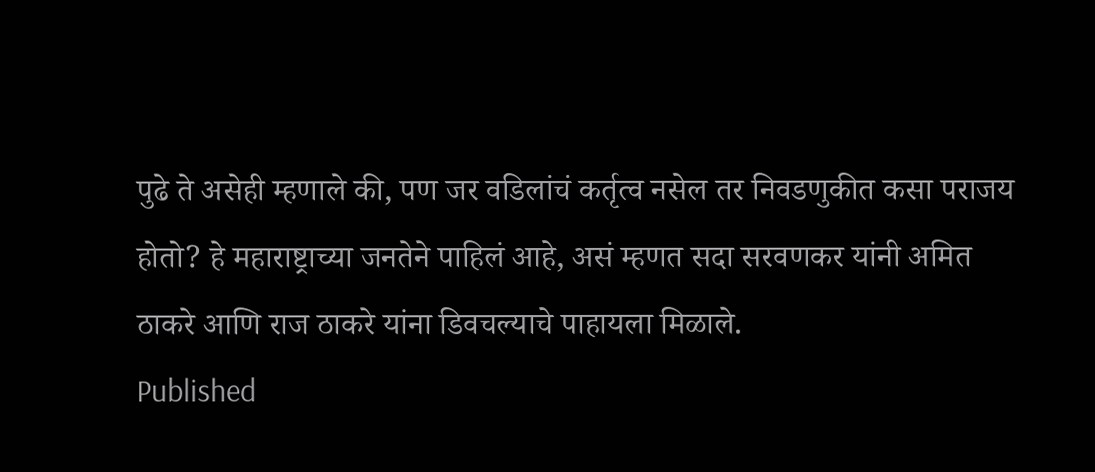पुढे ते असेही म्हणाले की, पण जर वडिलांचं कर्तृत्व नसेल तर निवडणुकीत कसा पराजय होतो? हे महाराष्ट्राच्या जनतेने पाहिलं आहे, असं म्हणत सदा सरवणकर यांनी अमित ठाकरे आणि राज ठाकरे यांना डिवचल्याचे पाहायला मिळाले.
Published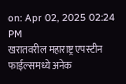on: Apr 02, 2025 02:24 PM
खरातवरील महाराष्ट्र एपस्टीन फाईल्समध्ये अनेक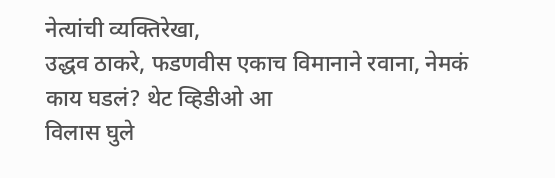नेत्यांची व्यक्तिरेखा,
उद्धव ठाकरे, फडणवीस एकाच विमानाने रवाना, नेमकं काय घडलं? थेट व्हिडीओ आ
विलास घुले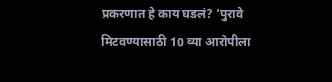प्रकरणात हे काय घडलं? 'पुरावे मिटवण्यासाठी 10 व्या आरोपीला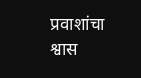प्रवाशांचा श्वास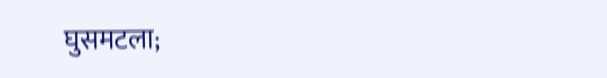घुसमटला;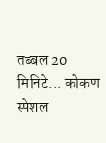तब्बल 20 मिनिटे... कोकण स्पेशल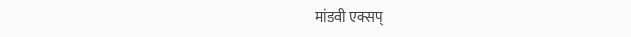मांडवी एक्सप्